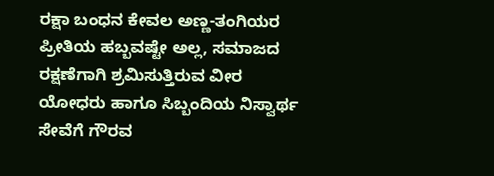ರಕ್ಷಾ ಬಂಧನ ಕೇವಲ ಅಣ್ಣ-ತಂಗಿಯರ ಪ್ರೀತಿಯ ಹಬ್ಬವಷ್ಟೇ ಅಲ್ಲ, ಸಮಾಜದ ರಕ್ಷಣೆಗಾಗಿ ಶ್ರಮಿಸುತ್ತಿರುವ ವೀರ ಯೋಧರು ಹಾಗೂ ಸಿಬ್ಬಂದಿಯ ನಿಸ್ವಾರ್ಥ ಸೇವೆಗೆ ಗೌರವ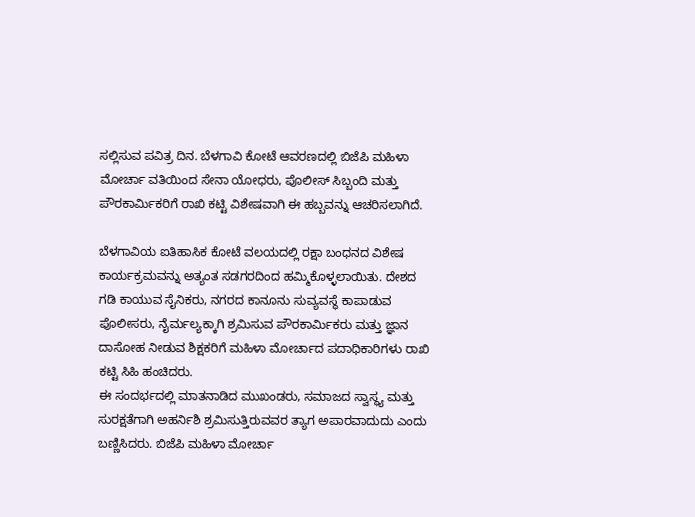ಸಲ್ಲಿಸುವ ಪವಿತ್ರ ದಿನ. ಬೆಳಗಾವಿ ಕೋಟೆ ಆವರಣದಲ್ಲಿ ಬಿಜೆಪಿ ಮಹಿಳಾ ಮೋರ್ಚಾ ವತಿಯಿಂದ ಸೇನಾ ಯೋಧರು, ಪೊಲೀಸ್ ಸಿಬ್ಬಂದಿ ಮತ್ತು ಪೌರಕಾರ್ಮಿಕರಿಗೆ ರಾಖಿ ಕಟ್ಟಿ ವಿಶೇಷವಾಗಿ ಈ ಹಬ್ಬವನ್ನು ಆಚರಿಸಲಾಗಿದೆ.

ಬೆಳಗಾವಿಯ ಐತಿಹಾಸಿಕ ಕೋಟೆ ವಲಯದಲ್ಲಿ ರಕ್ಷಾ ಬಂಧನದ ವಿಶೇಷ ಕಾರ್ಯಕ್ರಮವನ್ನು ಅತ್ಯಂತ ಸಡಗರದಿಂದ ಹಮ್ಮಿಕೊಳ್ಳಲಾಯಿತು. ದೇಶದ ಗಡಿ ಕಾಯುವ ಸೈನಿಕರು, ನಗರದ ಕಾನೂನು ಸುವ್ಯವಸ್ಥೆ ಕಾಪಾಡುವ ಪೊಲೀಸರು, ನೈರ್ಮಲ್ಯಕ್ಕಾಗಿ ಶ್ರಮಿಸುವ ಪೌರಕಾರ್ಮಿಕರು ಮತ್ತು ಜ್ಞಾನ ದಾಸೋಹ ನೀಡುವ ಶಿಕ್ಷಕರಿಗೆ ಮಹಿಳಾ ಮೋರ್ಚಾದ ಪದಾಧಿಕಾರಿಗಳು ರಾಖಿ ಕಟ್ಟಿ ಸಿಹಿ ಹಂಚಿದರು.
ಈ ಸಂದರ್ಭದಲ್ಲಿ ಮಾತನಾಡಿದ ಮುಖಂಡರು, ಸಮಾಜದ ಸ್ವಾಸ್ಥ್ಯ ಮತ್ತು ಸುರಕ್ಷತೆಗಾಗಿ ಅಹರ್ನಿಶಿ ಶ್ರಮಿಸುತ್ತಿರುವವರ ತ್ಯಾಗ ಅಪಾರವಾದುದು ಎಂದು ಬಣ್ಣಿಸಿದರು. ಬಿಜೆಪಿ ಮಹಿಳಾ ಮೋರ್ಚಾ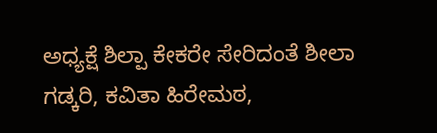ಅಧ್ಯಕ್ಷೆ ಶಿಲ್ಪಾ ಕೇಕರೇ ಸೇರಿದಂತೆ ಶೀಲಾ ಗಡ್ಕರಿ, ಕವಿತಾ ಹಿರೇಮಠ,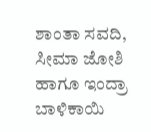ಶಾಂತಾ ಸವದಿ, ಸೀಮಾ ಜೋಶಿ ಹಾಗೂ ಇಂದ್ರಾ ಬಾಳಿಕಾಯಿ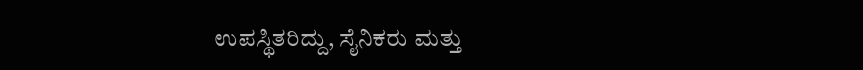ಉಪಸ್ಥಿತರಿದ್ದು, ಸೈನಿಕರು ಮತ್ತು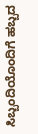ಸಿಬ್ಬಂದಿಯೊಂದಿಗೆ ಹಬ್ಬದ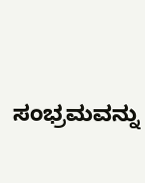ಸಂಭ್ರಮವನ್ನು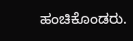ಹಂಚಿಕೊಂಡರು.